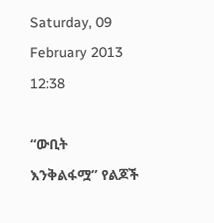Saturday, 09 February 2013 12:38

“ውቢት እንቅልፋሟ” የልጆች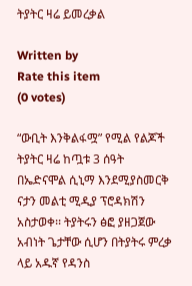ትያትር ዛሬ ይመረቃል

Written by
Rate this item
(0 votes)

“ውቢት እንቅልፋሟ” የሚል የልጆች ትያትር ዛሬ ከጧቱ 3 ሰዓት በኤድናሞል ሲኒማ እንደሚያስመርቅ ናታን መልቲ ሚዲያ ፕሮዳክሽን አስታወቀ፡፡ ትያትሩን ፅፎ ያዘጋጀው አብነት ጌታቸው ሲሆን በትያትሩ ምረቃ ላይ አዱኛ የዳንስ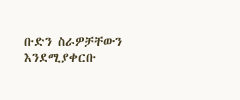ቡድን ስራዎቻቸውን እንደሚያቀርቡ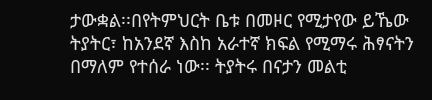ታውቋል፡፡በየትምህርት ቤቱ በመዞር የሚታየው ይኼው ትያትር፣ ከአንደኛ እስከ አራተኛ ክፍል የሚማሩ ሕፃናትን በማለም የተሰራ ነው፡፡ ትያትሩ በናታን መልቲ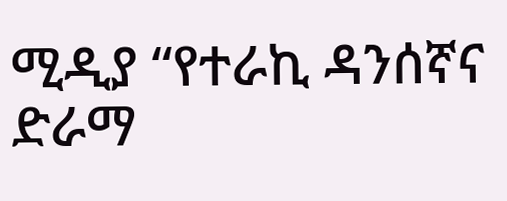ሚዲያ “የተራኪ ዳንሰኛና ድራማ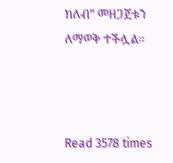ክለብ” መዘጋጀቱን ለማወቅ ተችሏል፡፡



Read 3578 times